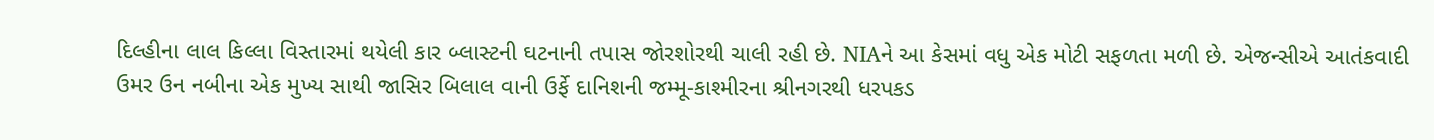દિલ્હીના લાલ કિલ્લા વિસ્તારમાં થયેલી કાર બ્લાસ્ટની ઘટનાની તપાસ જોરશોરથી ચાલી રહી છે. NIAને આ કેસમાં વધુ એક મોટી સફળતા મળી છે. એજન્સીએ આતંકવાદી ઉમર ઉન નબીના એક મુખ્ય સાથી જાસિર બિલાલ વાની ઉર્ફે દાનિશની જમ્મૂ-કાશ્મીરના શ્રીનગરથી ધરપકડ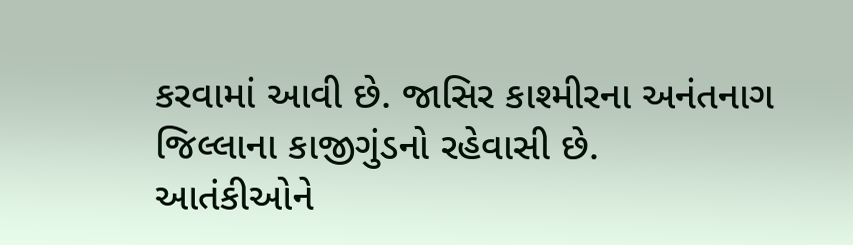કરવામાં આવી છે. જાસિર કાશ્મીરના અનંતનાગ જિલ્લાના કાજીગુંડનો રહેવાસી છે.
આતંકીઓને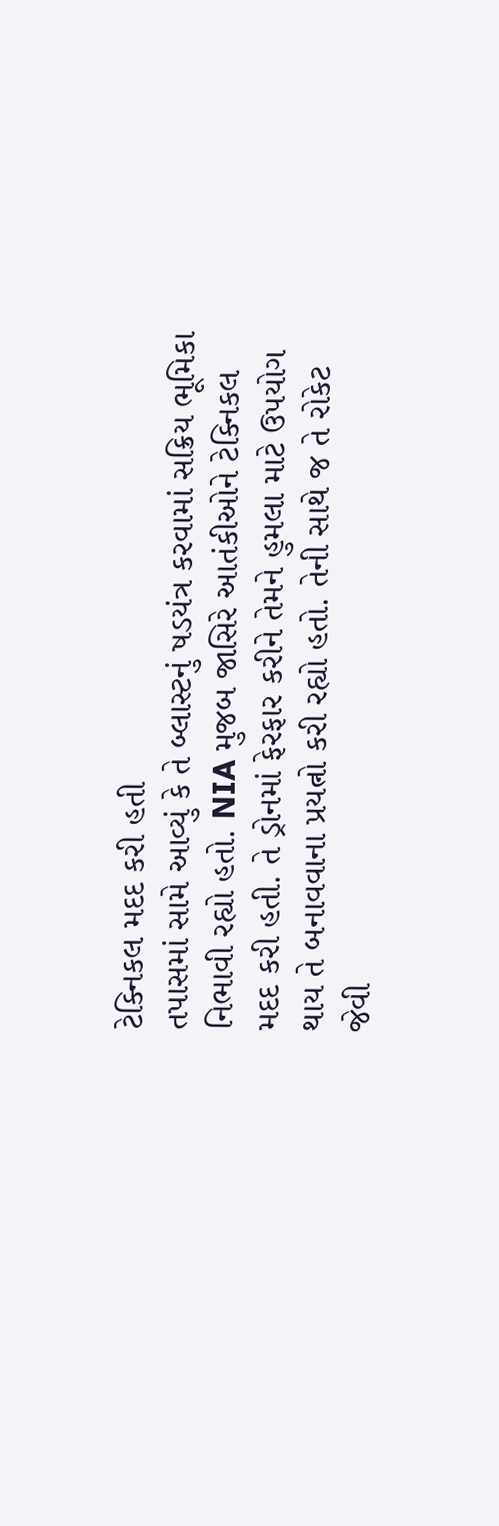ટેક્નિકલ મદદ કરી હતી
તપાસમાં સામે આવ્યું કે તે બ્લાસ્ટનું ષડયંત્ર કરવામાં સક્રિય ભૂમિકા નિભાવી રહ્યો હતો. NIA મુજબ જાસિરે આતંકીઓને ટેક્નિકલ મદદ કરી હતી. તે ડ્રોનમાં ફેરફાર કરીને તેમને હુમલા માટે ઉપયોગ થાય તે બનાવવાના પ્રયત્નો કરી રહ્યો હતો. તેની સાથે જ તે રોકેટ જેવી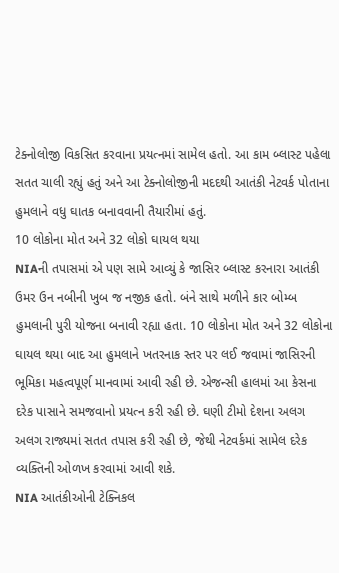ટેક્નોલોજી વિકસિત કરવાના પ્રયત્નમાં સામેલ હતો. આ કામ બ્લાસ્ટ પહેલા સતત ચાલી રહ્યું હતું અને આ ટેક્નોલોજીની મદદથી આતંકી નેટવર્ક પોતાના હુમલાને વધુ ઘાતક બનાવવાની તૈયારીમાં હતું.
10 લોકોના મોત અને 32 લોકો ઘાયલ થયા
NIAની તપાસમાં એ પણ સામે આવ્યું કે જાસિર બ્લાસ્ટ કરનારા આતંકી ઉમર ઉન નબીની ખુબ જ નજીક હતો. બંને સાથે મળીને કાર બોમ્બ હુમલાની પુરી યોજના બનાવી રહ્યા હતા. 10 લોકોના મોત અને 32 લોકોના ઘાયલ થયા બાદ આ હુમલાને ખતરનાક સ્તર પર લઈ જવામાં જાસિરની ભૂમિકા મહત્વપૂર્ણ માનવામાં આવી રહી છે. એજન્સી હાલમાં આ કેસના દરેક પાસાને સમજવાનો પ્રયત્ન કરી રહી છે. ઘણી ટીમો દેશના અલગ અલગ રાજ્યમાં સતત તપાસ કરી રહી છે, જેથી નેટવર્કમાં સામેલ દરેક વ્યક્તિની ઓળખ કરવામાં આવી શકે.
NIA આતંકીઓની ટેક્નિકલ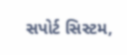સપોર્ટ સિસ્ટમ,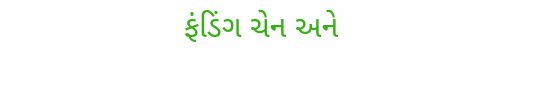ફંડિંગ ચેન અને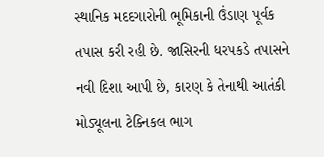સ્થાનિક મદદગારોની ભૂમિકાની ઉંડાણ પૂર્વક તપાસ કરી રહી છે. જાસિરની ધરપકડે તપાસને નવી દિશા આપી છે, કારણ કે તેનાથી આતંકી મોડ્યૂલના ટેક્નિકલ ભાગ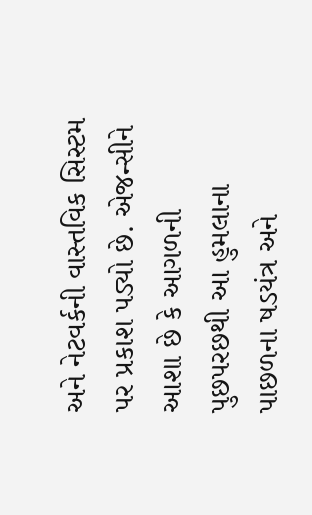અને નેટવર્કની વાસ્તવિક સિસ્ટમ પર પ્રકાશ પડ્યો છે. એજન્સીને આશા છે કે આગળની પુછપરછથી આ હુમલાના પાછળના ષડયંત્ર અને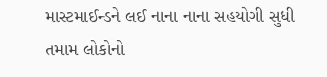માસ્ટમાઈન્ડને લઈ નાના નાના સહયોગી સુધી તમામ લોકોનો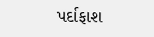પર્દાફાશ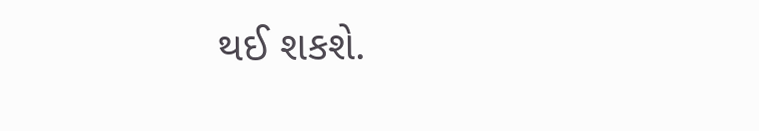થઈ શકશે.